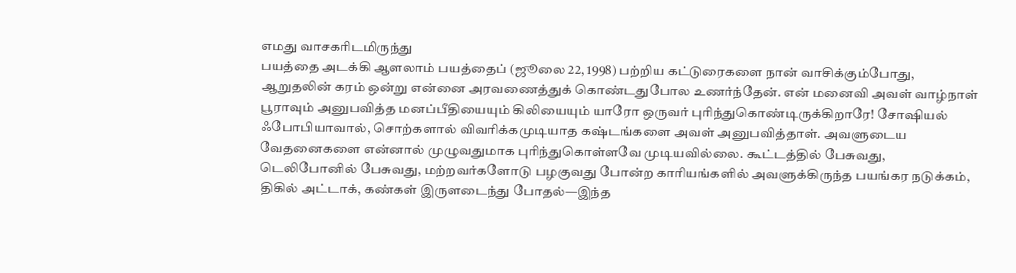எமது வாசகரிடமிருந்து
பயத்தை அடக்கி ஆளலாம் பயத்தைப் (ஜூலை 22, 1998) பற்றிய கட்டுரைகளை நான் வாசிக்கும்போது, ஆறுதலின் கரம் ஒன்று என்னை அரவணைத்துக் கொண்டதுபோல உணர்ந்தேன். என் மனைவி அவள் வாழ்நாள் பூராவும் அனுபவித்த மனப்பீதியையும் கிலியையும் யாரோ ஒருவர் புரிந்துகொண்டிருக்கிறாரே! சோஷியல் ஃபோபியாவால், சொற்களால் விவரிக்கமுடியாத கஷ்டங்களை அவள் அனுபவித்தாள். அவளுடைய வேதனைகளை என்னால் முழுவதுமாக புரிந்துகொள்ளவே முடியவில்லை. கூட்டத்தில் பேசுவது, டெலிபோனில் பேசுவது, மற்றவர்களோடு பழகுவது போன்ற காரியங்களில் அவளுக்கிருந்த பயங்கர நடுக்கம், திகில் அட்டாக், கண்கள் இருளடைந்து போதல்—இந்த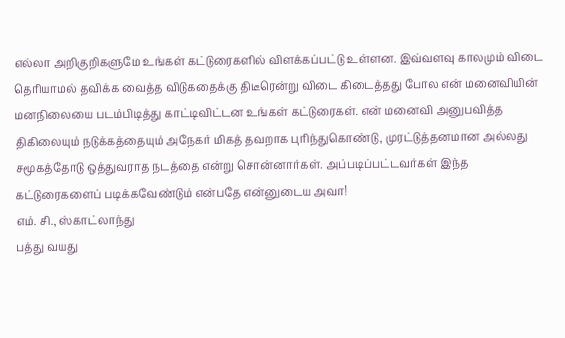எல்லா அறிகுறிகளுமே உங்கள் கட்டுரைகளில் விளக்கப்பட்டு உள்ளன. இவ்வளவு காலமும் விடை தெரியாமல் தவிக்க வைத்த விடுகதைக்கு திடீரென்று விடை கிடைத்தது போல என் மனைவியின் மனநிலையை படம்பிடித்து காட்டிவிட்டன உங்கள் கட்டுரைகள். என் மனைவி அனுபவித்த திகிலையும் நடுக்கத்தையும் அநேகர் மிகத் தவறாக புரிந்துகொண்டு, முரட்டுத்தனமான அல்லது சமூகத்தோடு ஒத்துவராத நடத்தை என்று சொன்னார்கள். அப்படிப்பட்டவர்கள் இந்த கட்டுரைகளைப் படிக்கவேண்டும் என்பதே என்னுடைய அவா!
எம். சி., ஸ்காட்லாந்து
பத்து வயது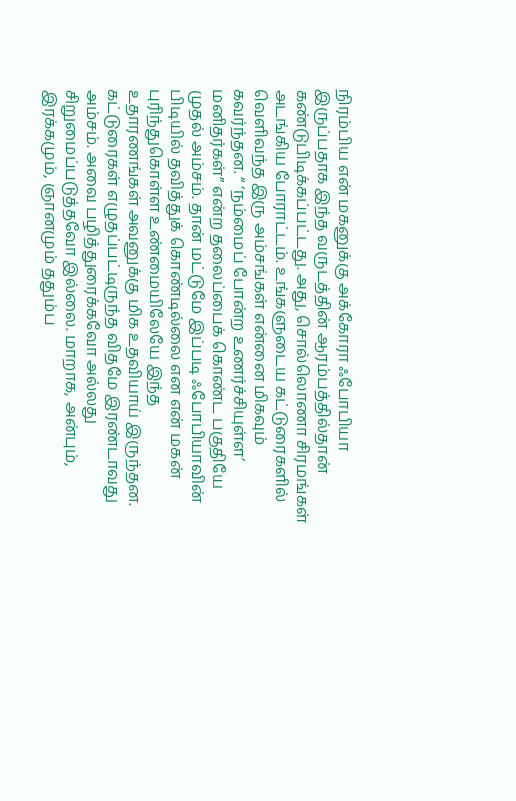நிரம்பிய என் மகனுக்கு அக்கோரா ஃபோபியா இருப்பதாக இந்த வருடத்தின் ஆரம்பத்தில்தான் கண்டுபிடிக்கப்பட்டது. அது, சொல்லொணா சிரமங்கள் அடங்கிய போராட்டம். உங்களுடைய கட்டுரைகளில் வெளிவந்த இரு அம்சங்கள் என்னை மிகவும் கவர்ந்தன. “ ‘நம்மைப் போன்ற உணர்ச்சியுள்ள’ மனிதர்கள்” என்ற தலைப்பைக் கொண்ட பகுதியே முதல் அம்சம். தான் மட்டுமே இப்படி ஃபோபியாவின் பிடியில் தவித்துக் கொண்டில்லை என என் மகன் புரிந்துகொள்ள உண்மையிலேயே இந்த உதாரணங்கள் அவனுக்கு மிக உதவியாய் இருந்தன. கட்டுரைகள் எழுதப்பட்டிருந்த விதமே இரண்டாவது அம்சம். அவை பழித்துரைக்கவோ அல்லது சிறுமைப்படுத்தவோ இல்லை. மாறாக, அன்பும், இரக்கமும், ஞானமும் ததும்ப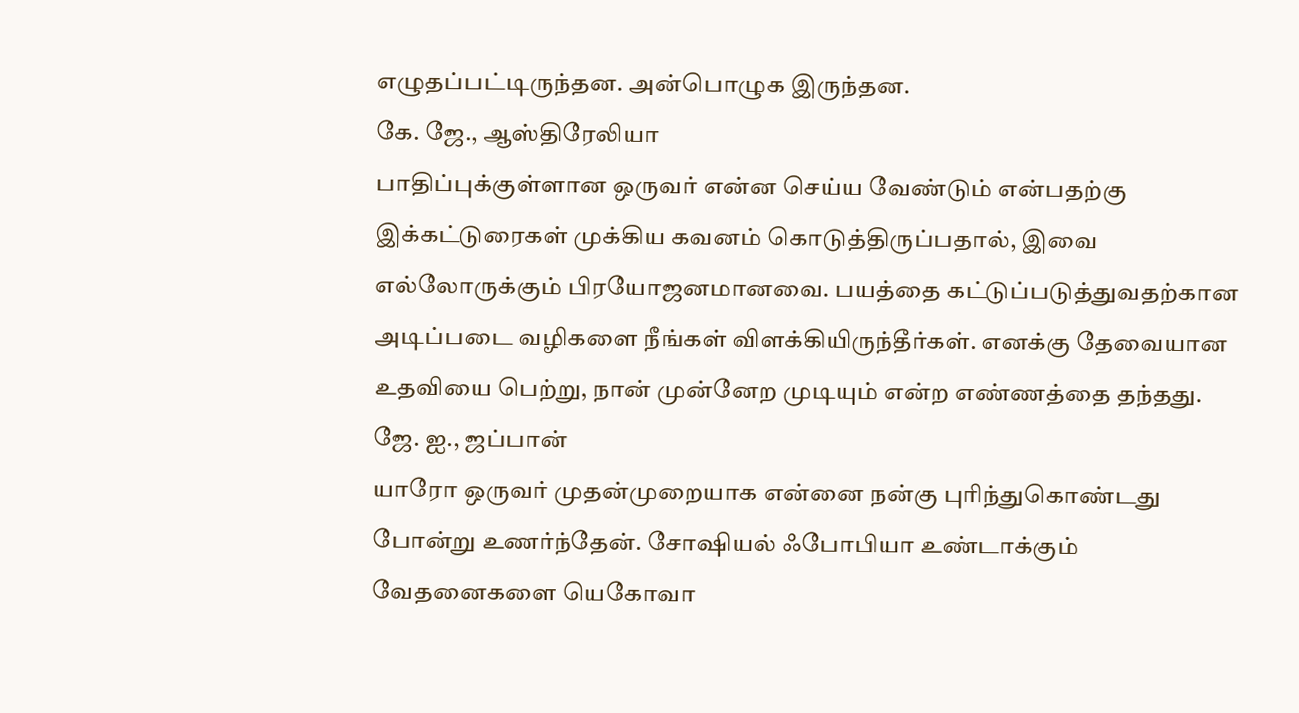எழுதப்பட்டிருந்தன. அன்பொழுக இருந்தன.
கே. ஜே., ஆஸ்திரேலியா
பாதிப்புக்குள்ளான ஒருவர் என்ன செய்ய வேண்டும் என்பதற்கு இக்கட்டுரைகள் முக்கிய கவனம் கொடுத்திருப்பதால், இவை எல்லோருக்கும் பிரயோஜனமானவை. பயத்தை கட்டுப்படுத்துவதற்கான அடிப்படை வழிகளை நீங்கள் விளக்கியிருந்தீர்கள். எனக்கு தேவையான உதவியை பெற்று, நான் முன்னேற முடியும் என்ற எண்ணத்தை தந்தது.
ஜே. ஐ., ஜப்பான்
யாரோ ஒருவர் முதன்முறையாக என்னை நன்கு புரிந்துகொண்டது போன்று உணர்ந்தேன். சோஷியல் ஃபோபியா உண்டாக்கும் வேதனைகளை யெகோவா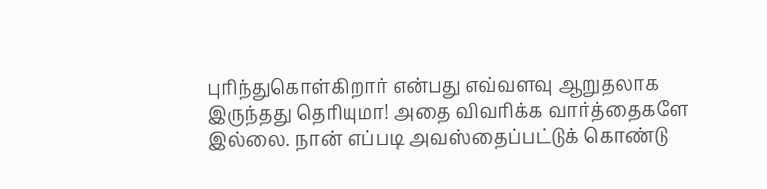புரிந்துகொள்கிறார் என்பது எவ்வளவு ஆறுதலாக இருந்தது தெரியுமா! அதை விவரிக்க வார்த்தைகளே இல்லை. நான் எப்படி அவஸ்தைப்பட்டுக் கொண்டு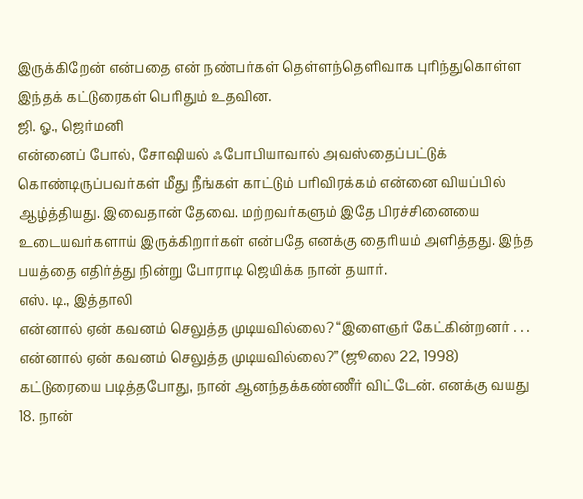இருக்கிறேன் என்பதை என் நண்பர்கள் தெள்ளந்தெளிவாக புரிந்துகொள்ள இந்தக் கட்டுரைகள் பெரிதும் உதவின.
ஜி. ஓ., ஜெர்மனி
என்னைப் போல், சோஷியல் ஃபோபியாவால் அவஸ்தைப்பட்டுக் கொண்டிருப்பவர்கள் மீது நீங்கள் காட்டும் பரிவிரக்கம் என்னை வியப்பில் ஆழ்த்தியது. இவைதான் தேவை. மற்றவர்களும் இதே பிரச்சினையை உடையவர்களாய் இருக்கிறார்கள் என்பதே எனக்கு தைரியம் அளித்தது. இந்த பயத்தை எதிர்த்து நின்று போராடி ஜெயிக்க நான் தயார்.
எஸ். டி., இத்தாலி
என்னால் ஏன் கவனம் செலுத்த முடியவில்லை? “இளைஞர் கேட்கின்றனர் . . . என்னால் ஏன் கவனம் செலுத்த முடியவில்லை?” (ஜூலை 22, 1998) கட்டுரையை படித்தபோது, நான் ஆனந்தக்கண்ணீர் விட்டேன். எனக்கு வயது 18. நான்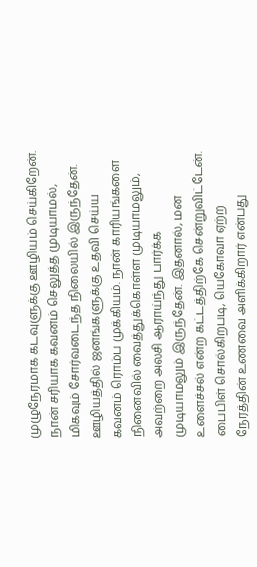முழுநேரமாக கடவுளுக்கு ஊழியம் செய்கிறேன். நான் சரியாக கவனம் செலுத்த முடியாமல், மிகவும் சோர்வடைந்த நிலையில் இருந்தேன். ஊழியத்தில் ஜனங்களுக்கு உதவி செய்ய கவனம் ரொம்ப முக்கியம். நான் காரியங்களை நினைவில் வைத்துக்கொள்ள முடியாமலும், அவற்றை அலசி ஆராய்ந்து பார்க்க முடியாமலும் இருந்தேன். இதனால், மன உளைச்சல் என்ற கட்டத்திற்கே சென்றுவிட்டேன். பைபிள் சொல்கிறபடி, யெகோவா ஏற்ற நேரத்தின் உணவை அளிக்கிறார் என்பது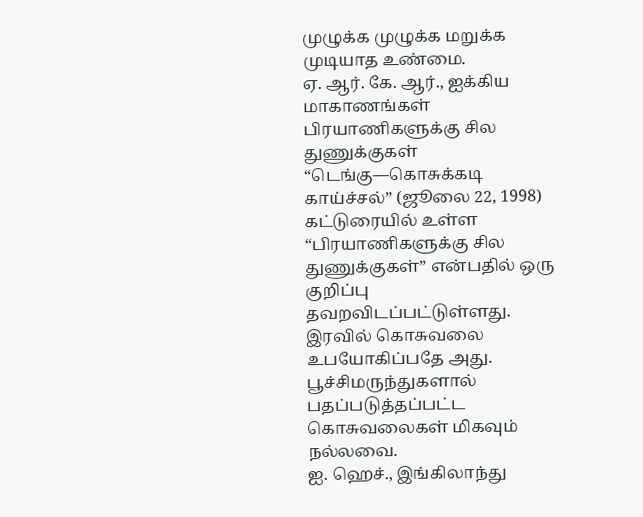முழுக்க முழுக்க மறுக்க முடியாத உண்மை.
ஏ. ஆர். கே. ஆர்., ஐக்கிய மாகாணங்கள்
பிரயாணிகளுக்கு சில துணுக்குகள் “டெங்கு—கொசுக்கடி காய்ச்சல்” (ஜூலை 22, 1998) கட்டுரையில் உள்ள “பிரயாணிகளுக்கு சில துணுக்குகள்” என்பதில் ஒரு குறிப்பு தவறவிடப்பட்டுள்ளது. இரவில் கொசுவலை உபயோகிப்பதே அது. பூச்சிமருந்துகளால் பதப்படுத்தப்பட்ட கொசுவலைகள் மிகவும் நல்லவை.
ஐ. ஹெச்., இங்கிலாந்து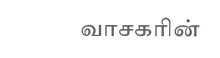வாசகரின்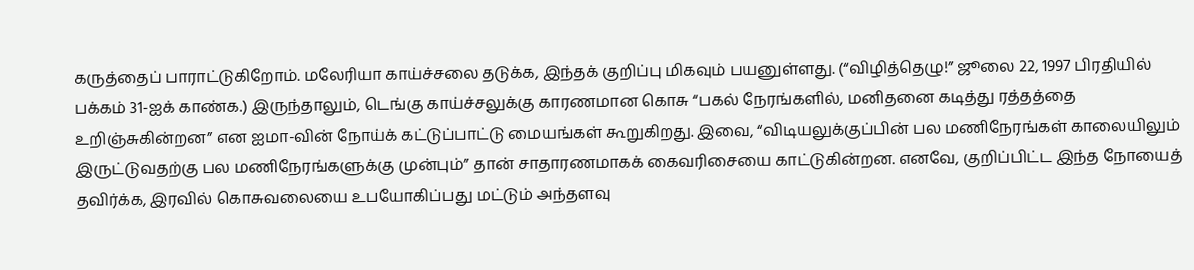கருத்தைப் பாராட்டுகிறோம். மலேரியா காய்ச்சலை தடுக்க, இந்தக் குறிப்பு மிகவும் பயனுள்ளது. (“விழித்தெழு!” ஜூலை 22, 1997 பிரதியில் பக்கம் 31-ஐக் காண்க.) இருந்தாலும், டெங்கு காய்ச்சலுக்கு காரணமான கொசு “பகல் நேரங்களில், மனிதனை கடித்து ரத்தத்தை உறிஞ்சுகின்றன” என ஐமா-வின் நோய்க் கட்டுப்பாட்டு மையங்கள் கூறுகிறது. இவை, “விடியலுக்குப்பின் பல மணிநேரங்கள் காலையிலும் இருட்டுவதற்கு பல மணிநேரங்களுக்கு முன்பும்” தான் சாதாரணமாகக் கைவரிசையை காட்டுகின்றன. எனவே, குறிப்பிட்ட இந்த நோயைத் தவிர்க்க, இரவில் கொசுவலையை உபயோகிப்பது மட்டும் அந்தளவு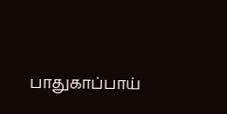பாதுகாப்பாய்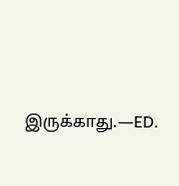இருக்காது.—ED.